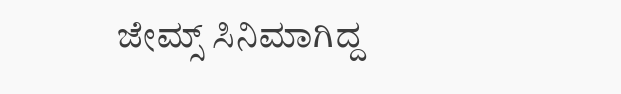ಜೇಮ್ಸ್ ಸಿನಿಮಾಗಿದ್ದ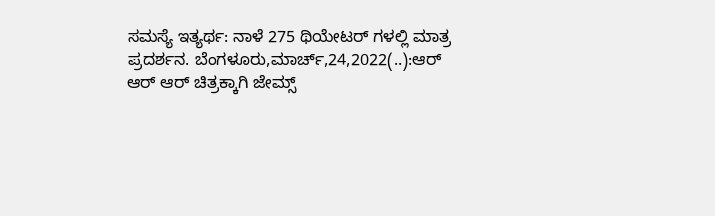ಸಮಸ್ಯೆ ಇತ್ಯರ್ಥ: ನಾಳೆ 275 ಥಿಯೇಟರ್ ಗಳಲ್ಲಿ ಮಾತ್ರ ಪ್ರದರ್ಶನ. ಬೆಂಗಳೂರು,ಮಾರ್ಚ್,24,2022(..):ಆರ್ ಆರ್ ಆರ್ ಚಿತ್ರಕ್ಕಾಗಿ ಜೇಮ್ಸ್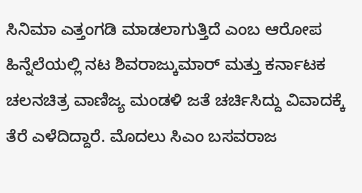ಸಿನಿಮಾ ಎತ್ತಂಗಡಿ ಮಾಡಲಾಗುತ್ತಿದೆ ಎಂಬ ಆರೋಪ ಹಿನ್ನೆಲೆಯಲ್ಲಿ ನಟ ಶಿವರಾಜ್ಕುಮಾರ್ ಮತ್ತು ಕರ್ನಾಟಕ ಚಲನಚಿತ್ರ ವಾಣಿಜ್ಯ ಮಂಡಳಿ ಜತೆ ಚರ್ಚಿಸಿದ್ದು ವಿವಾದಕ್ಕೆ ತೆರೆ ಎಳೆದಿದ್ದಾರೆ. ಮೊದಲು ಸಿಎಂ ಬಸವರಾಜ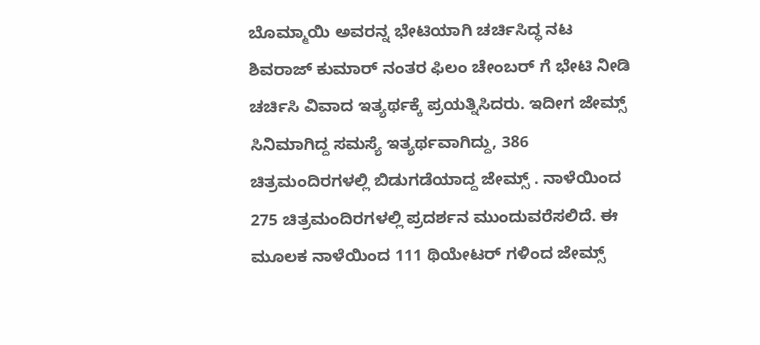ಬೊಮ್ಮಾಯಿ ಅವರನ್ನ ಭೇಟಿಯಾಗಿ ಚರ್ಚಿಸಿದ್ಧ ನಟ ಶಿವರಾಜ್ ಕುಮಾರ್ ನಂತರ ಫಿಲಂ ಚೇಂಬರ್ ಗೆ ಭೇಟಿ ನೀಡಿ ಚರ್ಚಿಸಿ ವಿವಾದ ಇತ್ಯರ್ಥಕ್ಕೆ ಪ್ರಯತ್ನಿಸಿದರು. ಇದೀಗ ಜೇಮ್ಸ್ ಸಿನಿಮಾಗಿದ್ದ ಸಮಸ್ಯೆ ಇತ್ಯರ್ಥವಾಗಿದ್ದು, 386 ಚಿತ್ರಮಂದಿರಗಳಲ್ಲಿ ಬಿಡುಗಡೆಯಾದ್ದ ಜೇಮ್ಸ್ . ನಾಳೆಯಿಂದ 275 ಚಿತ್ರಮಂದಿರಗಳಲ್ಲಿ ಪ್ರದರ್ಶನ ಮುಂದುವರೆಸಲಿದೆ. ಈ ಮೂಲಕ ನಾಳೆಯಿಂದ 111 ಥಿಯೇಟರ್ ಗಳಿಂದ ಜೇಮ್ಸ್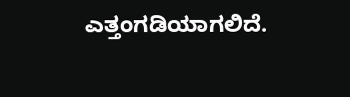ಎತ್ತಂಗಡಿಯಾಗಲಿದೆ.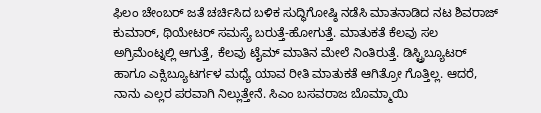ಫಿಲಂ ಚೇಂಬರ್ ಜತೆ ಚರ್ಚಿಸಿದ ಬಳಿಕ ಸುದ್ಧಿಗೋಷ್ಠಿ ನಡೆಸಿ ಮಾತನಾಡಿದ ನಟ ಶಿವರಾಜ್ ಕುಮಾರ್, ಥಿಯೇಟರ್ ಸಮಸ್ಯೆ ಬರುತ್ತೆ-ಹೋಗುತ್ತೆ. ಮಾತುಕತೆ ಕೆಲವು ‌ಸಲ‌ ಅಗ್ರಿಮೆಂಟ್ನಲ್ಲಿ‌ ಆಗುತ್ತೆ, ಕೆಲವು ಟೈಮ್ ಮಾತಿನ ಮೇಲೆ ನಿಂತಿರುತ್ತೆ. ಡಿಸ್ಟ್ರಿಬ್ಯೂಟರ್ ಹಾಗೂ ಎಕ್ಸಿಬ್ಯೂಟರ್ಗಳ ಮಧ್ಯೆ ಯಾವ ರೀತಿ ಮಾತುಕತೆ ಆಗಿತ್ರೋ ಗೊತ್ತಿಲ್ಲ. ಆದರೆ, ನಾನು ಎಲ್ಲರ ಪರವಾಗಿ ನಿಲ್ಲುತ್ತೇನೆ. ಸಿಎಂ ಬಸವರಾಜ ಬೊಮ್ಮಾಯಿ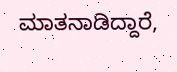ಮಾತನಾಡಿದ್ದಾರೆ,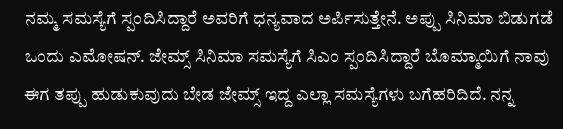ನಮ್ಮ ಸಮಸ್ಯೆಗೆ ಸ್ಪಂದಿಸಿದ್ದಾರೆ ಅವರಿಗೆ ಧನ್ಯವಾದ ಅರ್ಪಿಸುತ್ತೇನೆ. ಅಪ್ಪು ಸಿನಿಮಾ ಬಿಡುಗಡೆ ಒಂದು ಎಮೋಷನ್. ಜೇಮ್ಸ್ ಸಿನಿಮಾ ಸಮಸ್ಯೆಗೆ ಸಿಎಂ ಸ್ಪಂದಿಸಿದ್ದಾರೆ ಬೊಮ್ಮಾಯಿಗೆ ನಾವು ಈಗ ತಪ್ಪು ಹುಡುಕುವುದು ಬೇಡ ಜೇಮ್ಸ್ ಇದ್ದ ಎಲ್ಲಾ ಸಮಸ್ಯೆಗಳು ಬಗೆಹರಿದಿದೆ. ನನ್ನ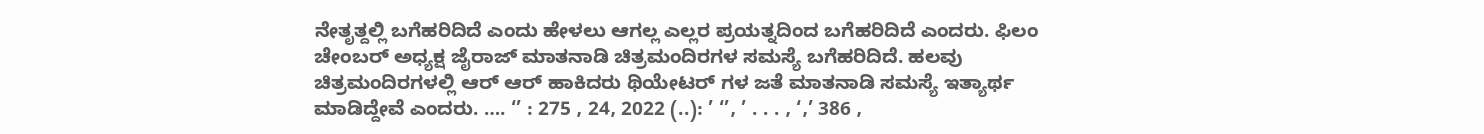ನೇತೃತ್ದಲ್ಲಿ ಬಗೆಹರಿದಿದೆ ಎಂದು ಹೇಳಲು ಆಗಲ್ಲ ಎಲ್ಲರ ಪ್ರಯತ್ನದಿಂದ ಬಗೆಹರಿದಿದೆ ಎಂದರು. ಫಿಲಂ ಚೇಂಬರ್ ಅಧ್ಯಕ್ಷ ಜೈರಾಜ್ ಮಾತನಾಡಿ ಚಿತ್ರಮಂದಿರಗಳ ಸಮಸ್ಯೆ ಬಗೆಹರಿದಿದೆ. ಹಲವು ಚಿತ್ರಮಂದಿರಗಳಲ್ಲಿ ಆರ್ ಆರ್ ಹಾಕಿದರು ಥಿಯೇಟರ್ ಗಳ ಜತೆ ಮಾತನಾಡಿ ಸಮಸ್ಯೆ ಇತ್ಯಾರ್ಥ ಮಾಡಿದ್ದೇವೆ ಎಂದರು. …. ‘’ : 275 , 24, 2022 (..): ’ ‘’, ’ . . . , ‘,’ 386 ,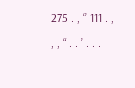275 . , ‘’ 111 . , , , “ . . ’ . . .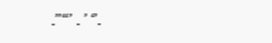.”“’ . ’ ‘’.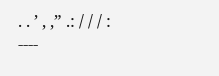. . ’ , ,” .: / / / : ----